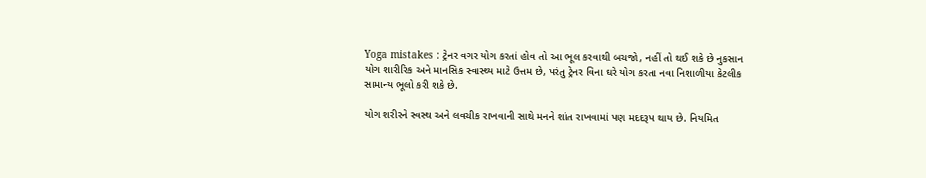Yoga mistakes : ટ્રેનર વગર યોગ કરતાં હોવ તો આ ભૂલ કરવાથી બચજો, નહીં તો થઈ શકે છે નુકસાન
યોગ શારીરિક અને માનસિક સ્વાસ્થ્ય માટે ઉત્તમ છે, પરંતુ ટ્રેનર વિના ઘરે યોગ કરતા નવા નિશાળીયા કેટલીક સામાન્ય ભૂલો કરી શકે છે.

યોગ શરીરને સ્વસ્થ અને લવચીક રાખવાની સાથે મનને શાંત રાખવામાં પણ મદદરૂપ થાય છે. નિયમિત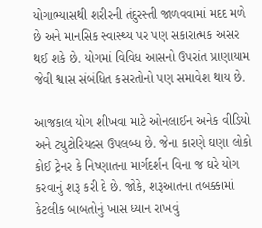યોગાભ્યાસથી શરીરની તંદુરસ્તી જાળવવામાં મદદ મળે છે અને માનસિક સ્વાસ્થ્ય પર પણ સકારાત્મક અસર થઈ શકે છે. યોગમાં વિવિધ આસનો ઉપરાંત પ્રાણાયામ જેવી શ્વાસ સંબંધિત કસરતોનો પણ સમાવેશ થાય છે.

આજકાલ યોગ શીખવા માટે ઓનલાઈન અનેક વીડિયો અને ટ્યુટોરિયલ્સ ઉપલબ્ધ છે. જેના કારણે ઘણા લોકો કોઈ ટ્રેનર કે નિષ્ણાતના માર્ગદર્શન વિના જ ઘરે યોગ કરવાનું શરૂ કરી દે છે. જોકે, શરૂઆતના તબક્કામાં કેટલીક બાબતોનું ખાસ ધ્યાન રાખવું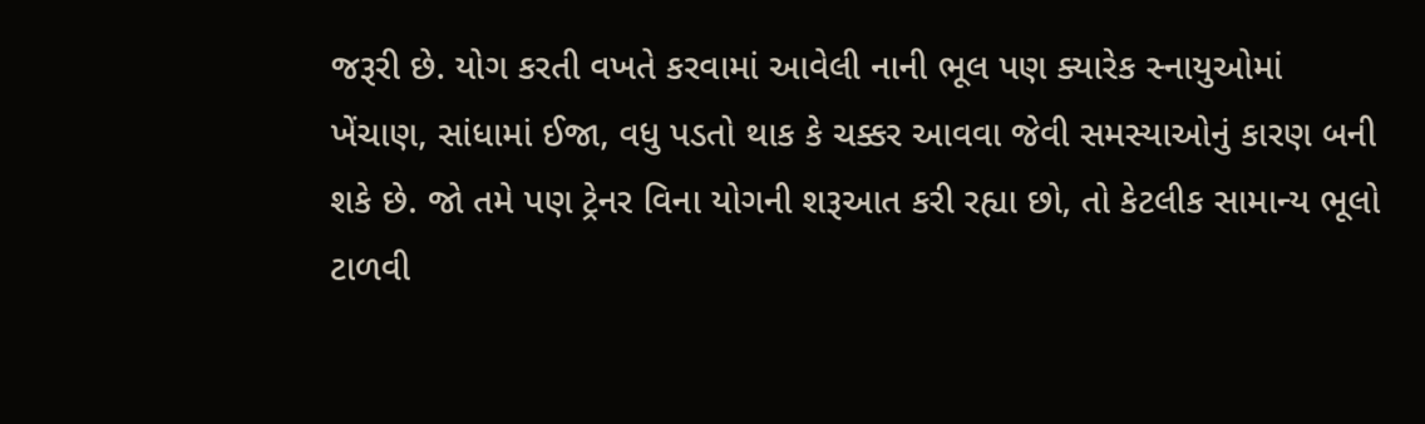જરૂરી છે. યોગ કરતી વખતે કરવામાં આવેલી નાની ભૂલ પણ ક્યારેક સ્નાયુઓમાં ખેંચાણ, સાંધામાં ઈજા, વધુ પડતો થાક કે ચક્કર આવવા જેવી સમસ્યાઓનું કારણ બની શકે છે. જો તમે પણ ટ્રેનર વિના યોગની શરૂઆત કરી રહ્યા છો, તો કેટલીક સામાન્ય ભૂલો ટાળવી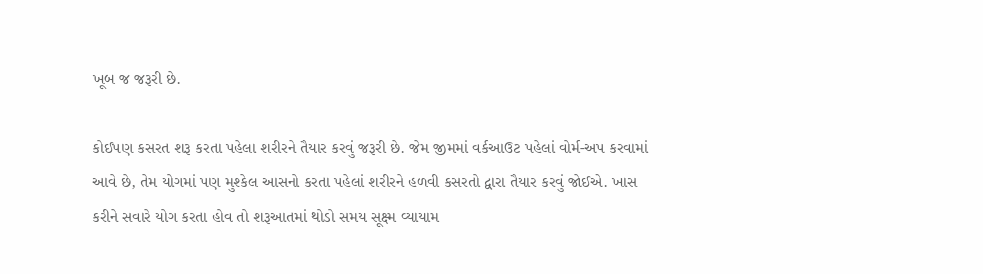ખૂબ જ જરૂરી છે.

કોઈપણ કસરત શરૂ કરતા પહેલા શરીરને તૈયાર કરવું જરૂરી છે. જેમ જીમમાં વર્કઆઉટ પહેલાં વોર્મ-અપ કરવામાં આવે છે, તેમ યોગમાં પણ મુશ્કેલ આસનો કરતા પહેલાં શરીરને હળવી કસરતો દ્વારા તૈયાર કરવું જોઈએ. ખાસ કરીને સવારે યોગ કરતા હોવ તો શરૂઆતમાં થોડો સમય સૂક્ષ્મ વ્યાયામ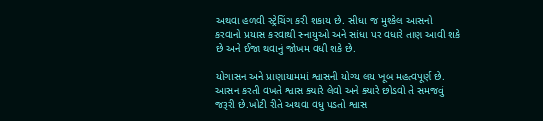અથવા હળવી સ્ટ્રેચિંગ કરી શકાય છે. સીધા જ મુશ્કેલ આસનો કરવાનો પ્રયાસ કરવાથી સ્નાયુઓ અને સાંધા પર વધારે તાણ આવી શકે છે અને ઈજા થવાનું જોખમ વધી શકે છે.

યોગાસન અને પ્રાણાયામમાં શ્વાસની યોગ્ય લય ખૂબ મહત્વપૂર્ણ છે. આસન કરતી વખતે શ્વાસ ક્યારે લેવો અને ક્યારે છોડવો તે સમજવું જરૂરી છે.ખોટી રીતે અથવા વધુ પડતો શ્વાસ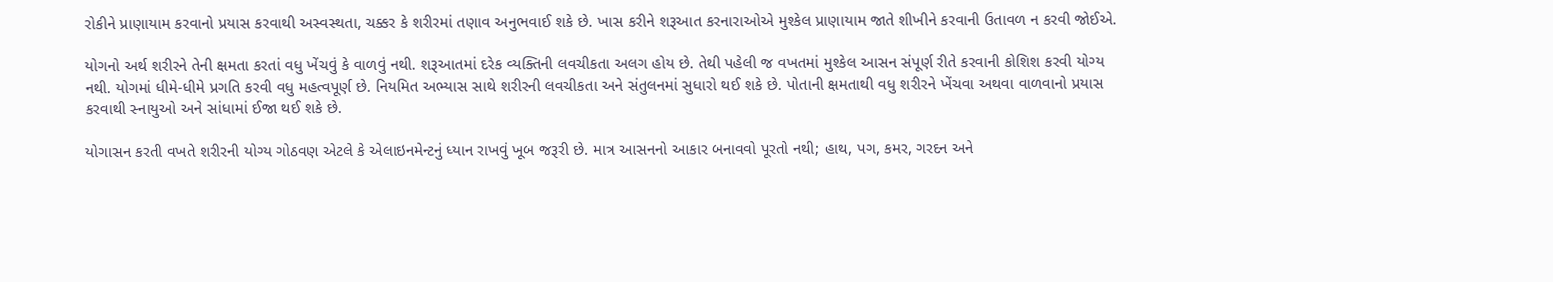રોકીને પ્રાણાયામ કરવાનો પ્રયાસ કરવાથી અસ્વસ્થતા, ચક્કર કે શરીરમાં તણાવ અનુભવાઈ શકે છે. ખાસ કરીને શરૂઆત કરનારાઓએ મુશ્કેલ પ્રાણાયામ જાતે શીખીને કરવાની ઉતાવળ ન કરવી જોઈએ.

યોગનો અર્થ શરીરને તેની ક્ષમતા કરતાં વધુ ખેંચવું કે વાળવું નથી. શરૂઆતમાં દરેક વ્યક્તિની લવચીકતા અલગ હોય છે. તેથી પહેલી જ વખતમાં મુશ્કેલ આસન સંપૂર્ણ રીતે કરવાની કોશિશ કરવી યોગ્ય નથી. યોગમાં ધીમે-ધીમે પ્રગતિ કરવી વધુ મહત્વપૂર્ણ છે. નિયમિત અભ્યાસ સાથે શરીરની લવચીકતા અને સંતુલનમાં સુધારો થઈ શકે છે. પોતાની ક્ષમતાથી વધુ શરીરને ખેંચવા અથવા વાળવાનો પ્રયાસ કરવાથી સ્નાયુઓ અને સાંધામાં ઈજા થઈ શકે છે.

યોગાસન કરતી વખતે શરીરની યોગ્ય ગોઠવણ એટલે કે એલાઇનમેન્ટનું ધ્યાન રાખવું ખૂબ જરૂરી છે. માત્ર આસનનો આકાર બનાવવો પૂરતો નથી; હાથ, પગ, કમર, ગરદન અને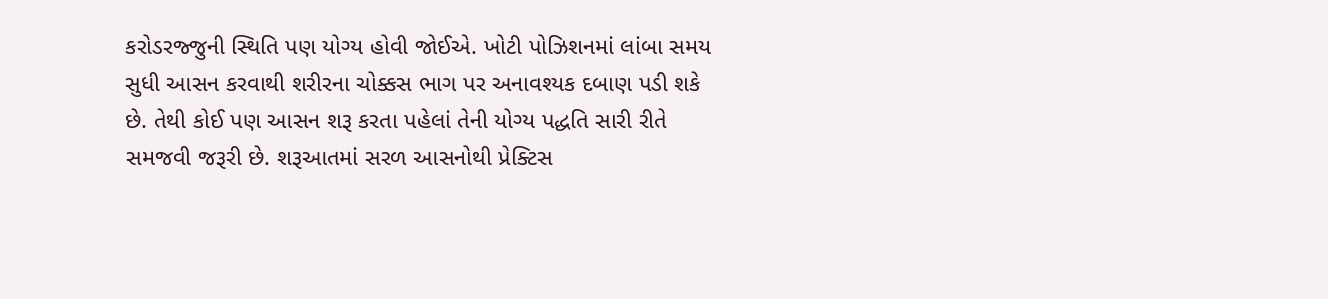કરોડરજ્જુની સ્થિતિ પણ યોગ્ય હોવી જોઈએ. ખોટી પોઝિશનમાં લાંબા સમય સુધી આસન કરવાથી શરીરના ચોક્કસ ભાગ પર અનાવશ્યક દબાણ પડી શકે છે. તેથી કોઈ પણ આસન શરૂ કરતા પહેલાં તેની યોગ્ય પદ્ધતિ સારી રીતે સમજવી જરૂરી છે. શરૂઆતમાં સરળ આસનોથી પ્રેક્ટિસ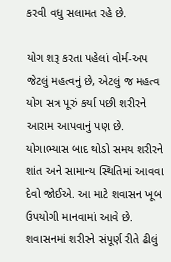કરવી વધુ સલામત રહે છે.

યોગ શરૂ કરતા પહેલાં વોર્મ-અપ જેટલું મહત્વનું છે, એટલું જ મહત્વ યોગ સત્ર પૂરું કર્યા પછી શરીરને આરામ આપવાનું પણ છે. યોગાભ્યાસ બાદ થોડો સમય શરીરને શાંત અને સામાન્ય સ્થિતિમાં આવવા દેવો જોઈએ. આ માટે શવાસન ખૂબ ઉપયોગી માનવામાં આવે છે. શવાસનમાં શરીરને સંપૂર્ણ રીતે ઢીલું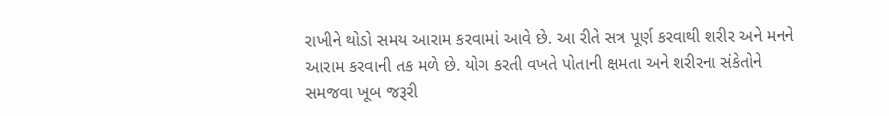રાખીને થોડો સમય આરામ કરવામાં આવે છે. આ રીતે સત્ર પૂર્ણ કરવાથી શરીર અને મનને આરામ કરવાની તક મળે છે. યોગ કરતી વખતે પોતાની ક્ષમતા અને શરીરના સંકેતોને સમજવા ખૂબ જરૂરી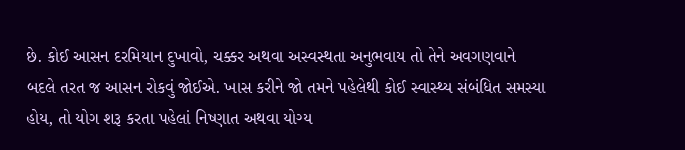છે. કોઈ આસન દરમિયાન દુખાવો, ચક્કર અથવા અસ્વસ્થતા અનુભવાય તો તેને અવગણવાને બદલે તરત જ આસન રોકવું જોઈએ. ખાસ કરીને જો તમને પહેલેથી કોઈ સ્વાસ્થ્ય સંબંધિત સમસ્યા હોય, તો યોગ શરૂ કરતા પહેલાં નિષ્ણાત અથવા યોગ્ય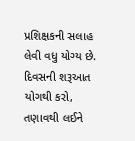પ્રશિક્ષકની સલાહ લેવી વધુ યોગ્ય છે.
દિવસની શરૂઆત યોગથી કરો, તણાવથી લઈને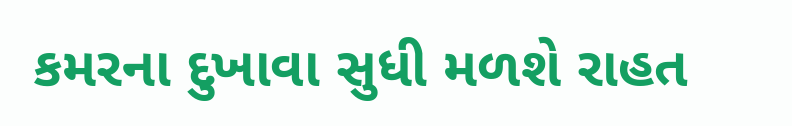કમરના દુખાવા સુધી મળશે રાહત